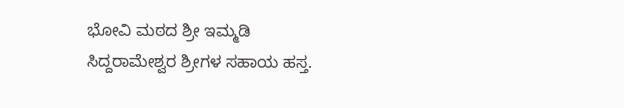ಭೋವಿ ಮಠದ ಶ್ರೀ ಇಮ್ಮಡಿ ಸಿದ್ದರಾಮೇಶ್ವರ ಶ್ರೀಗಳ ಸಹಾಯ ಹಸ್ತ.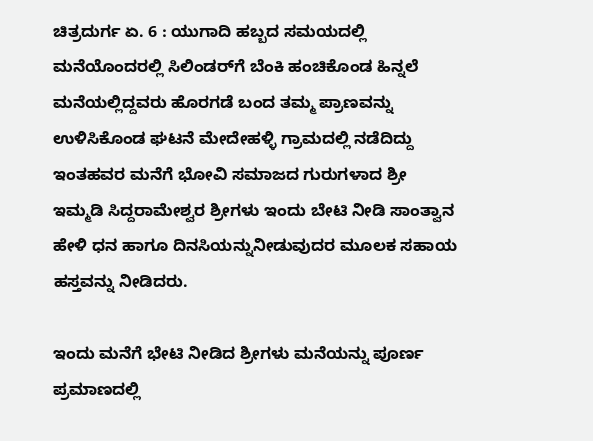ಚಿತ್ರದುರ್ಗ ಏ. 6 : ಯುಗಾದಿ ಹಬ್ಬದ ಸಮಯದಲ್ಲಿ ಮನೆಯೊಂದರಲ್ಲಿ ಸಿಲಿಂಡರ್‌ಗೆ ಬೆಂಕಿ ಹಂಚಿಕೊಂಡ ಹಿನ್ನಲೆ ಮನೆಯಲ್ಲಿದ್ದವರು ಹೊರಗಡೆ ಬಂದ ತಮ್ಮ ಪ್ರಾಣವನ್ನು ಉಳಿಸಿಕೊಂಡ ಘಟನೆ ಮೇದೇಹಳ್ಳಿ ಗ್ರಾಮದಲ್ಲಿ ನಡೆದಿದ್ದು ಇಂತಹವರ ಮನೆಗೆ ಭೋವಿ ಸಮಾಜದ ಗುರುಗಳಾದ ಶ್ರೀ ಇಮ್ಮಡಿ ಸಿದ್ದರಾಮೇಶ್ವರ ಶ್ರೀಗಳು ಇಂದು ಬೇಟಿ ನೀಡಿ ಸಾಂತ್ವಾನ ಹೇಳಿ ಧನ ಹಾಗೂ ದಿನಸಿಯನ್ನುನೀಡುವುದರ ಮೂಲಕ ಸಹಾಯ ಹಸ್ತವನ್ನು ನೀಡಿದರು.

ಇಂದು ಮನೆಗೆ ಭೇಟಿ ನೀಡಿದ ಶ್ರೀಗಳು ಮನೆಯನ್ನು ಪೂರ್ಣ ಪ್ರಮಾಣದಲ್ಲಿ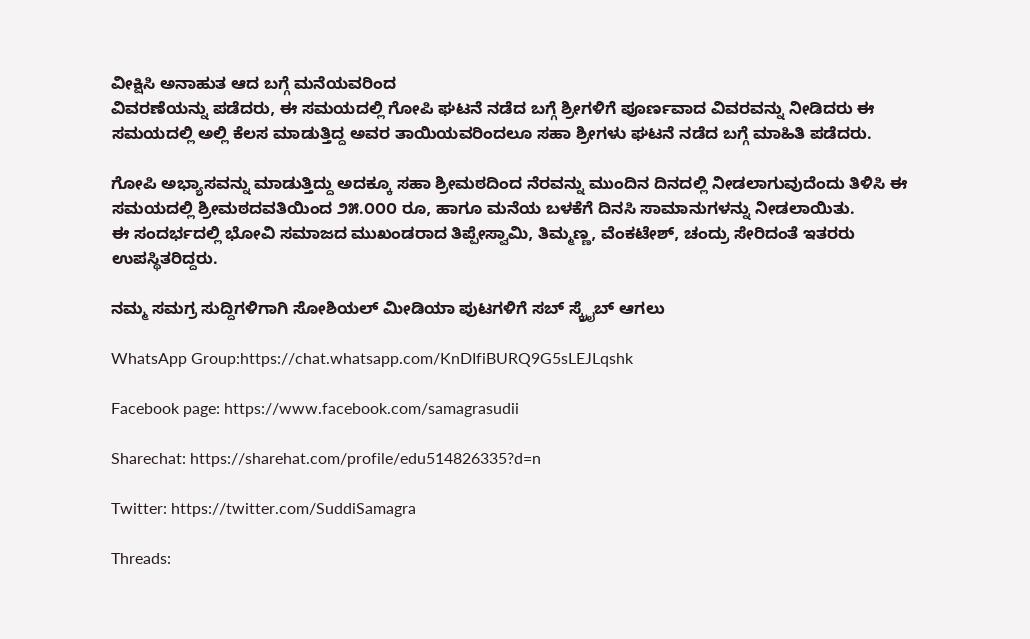ವೀಕ್ಷಿಸಿ ಅನಾಹುತ ಆದ ಬಗ್ಗೆ ಮನೆಯವರಿಂದ
ವಿವರಣೆಯನ್ನು ಪಡೆದರು, ಈ ಸಮಯದಲ್ಲಿ ಗೋಪಿ ಘಟನೆ ನಡೆದ ಬಗ್ಗೆ ಶ್ರೀಗಳಿಗೆ ಪೂರ್ಣವಾದ ವಿವರವನ್ನು ನೀಡಿದರು ಈ
ಸಮಯದಲ್ಲಿ ಅಲ್ಲಿ ಕೆಲಸ ಮಾಡುತ್ತಿದ್ದ ಅವರ ತಾಯಿಯವರಿಂದಲೂ ಸಹಾ ಶ್ರೀಗಳು ಘಟನೆ ನಡೆದ ಬಗ್ಗೆ ಮಾಹಿತಿ ಪಡೆದರು.

ಗೋಪಿ ಅಭ್ಯಾಸವನ್ನು ಮಾಡುತ್ತಿದ್ದು ಅದಕ್ಕೂ ಸಹಾ ಶ್ರೀಮಠದಿಂದ ನೆರವನ್ನು ಮುಂದಿನ ದಿನದಲ್ಲಿ ನೀಡಲಾಗುವುದೆಂದು ತಿಳಿಸಿ ಈ ಸಮಯದಲ್ಲಿ ಶ್ರೀಮಠದವತಿಯಿಂದ ೨೫.೦೦೦ ರೂ, ಹಾಗೂ ಮನೆಯ ಬಳಕೆಗೆ ದಿನಸಿ ಸಾಮಾನುಗಳನ್ನು ನೀಡಲಾಯಿತು.
ಈ ಸಂದರ್ಭದಲ್ಲಿ ಭೋವಿ ಸಮಾಜದ ಮುಖಂಡರಾದ ತಿಪ್ಪೇಸ್ವಾಮಿ, ತಿಮ್ಮಣ್ಣ, ವೆಂಕಟೇಶ್, ಚಂದ್ರು ಸೇರಿದಂತೆ ಇತರರು
ಉಪಸ್ಥಿತರಿದ್ದರು.

ನಮ್ಮ ಸಮಗ್ರ ಸುದ್ದಿಗಳಿಗಾಗಿ ಸೋಶಿಯಲ್ ಮೀಡಿಯಾ ಪುಟಗಳಿಗೆ ಸಬ್ ಸ್ಕ್ರೈಬ್ ಆಗಲು

WhatsApp Group:https://chat.whatsapp.com/KnDIfiBURQ9G5sLEJLqshk

Facebook page: https://www.facebook.com/samagrasudii

Sharechat: https://sharehat.com/profile/edu514826335?d=n

Twitter: https://twitter.com/SuddiSamagra

Threads: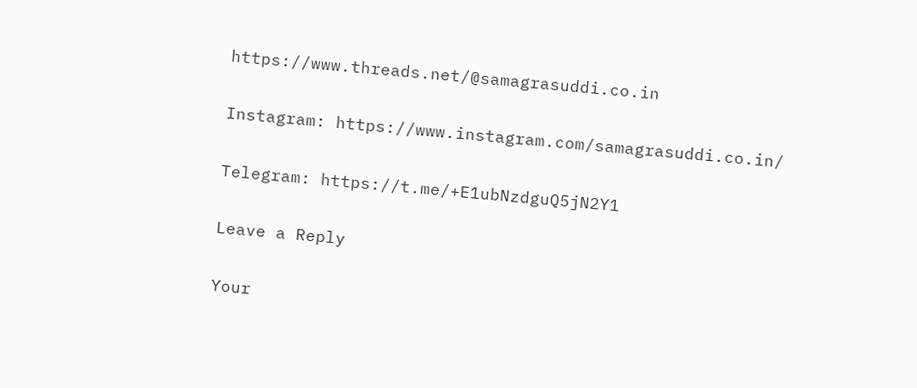https://www.threads.net/@samagrasuddi.co.in

Instagram: https://www.instagram.com/samagrasuddi.co.in/

Telegram: https://t.me/+E1ubNzdguQ5jN2Y1

Leave a Reply

Your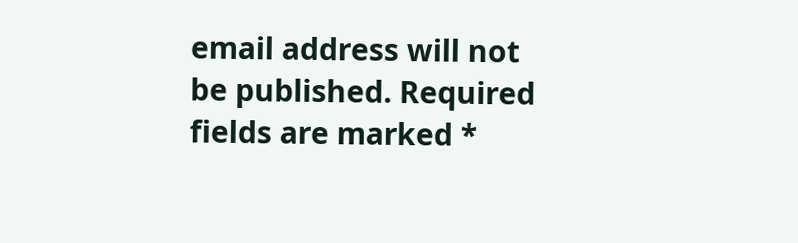email address will not be published. Required fields are marked *